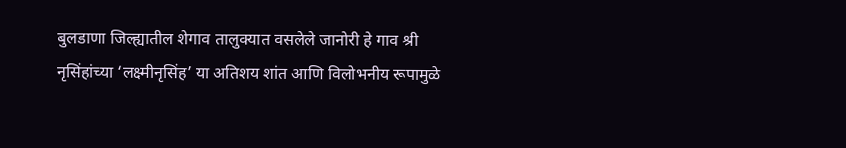बुलडाणा जिल्ह्यातील शेगाव तालुक्यात वसलेले जानोरी हे गाव श्री नृसिंहांच्या ‘लक्ष्मीनृसिंह’ या अतिशय शांत आणि विलोभनीय रूपामुळे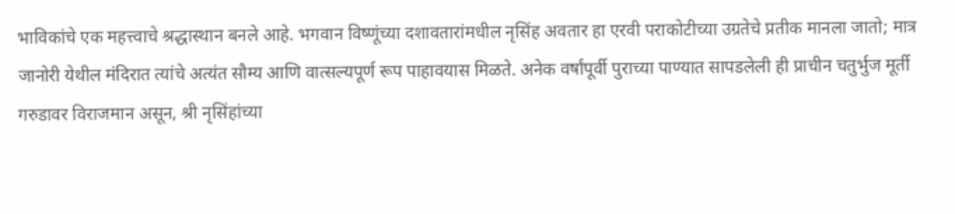भाविकांचे एक महत्त्वाचे श्रद्धास्थान बनले आहे. भगवान विष्णूंच्या दशावतारांमधील नृसिंह अवतार हा एरवी पराकोटीच्या उग्रतेचे प्रतीक मानला जातो; मात्र जानोरी येथील मंदिरात त्यांचे अत्यंत सौम्य आणि वात्सल्यपूर्ण रूप पाहावयास मिळते. अनेक वर्षांपूर्वी पुराच्या पाण्यात सापडलेली ही प्राचीन चतुर्भुज मूर्ती गरुडावर विराजमान असून, श्री नृसिंहांच्या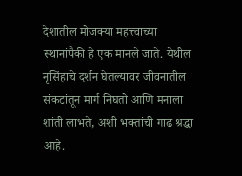देशातील मोजक्या महत्त्वाच्या स्थानांपैकी हे एक मानले जाते. येथील नृसिंहाचे दर्शन घेतल्यावर जीवनातील संकटांतून मार्ग निघतो आणि मनाला शांती लाभते, अशी भक्तांची गाढ श्रद्धा आहे.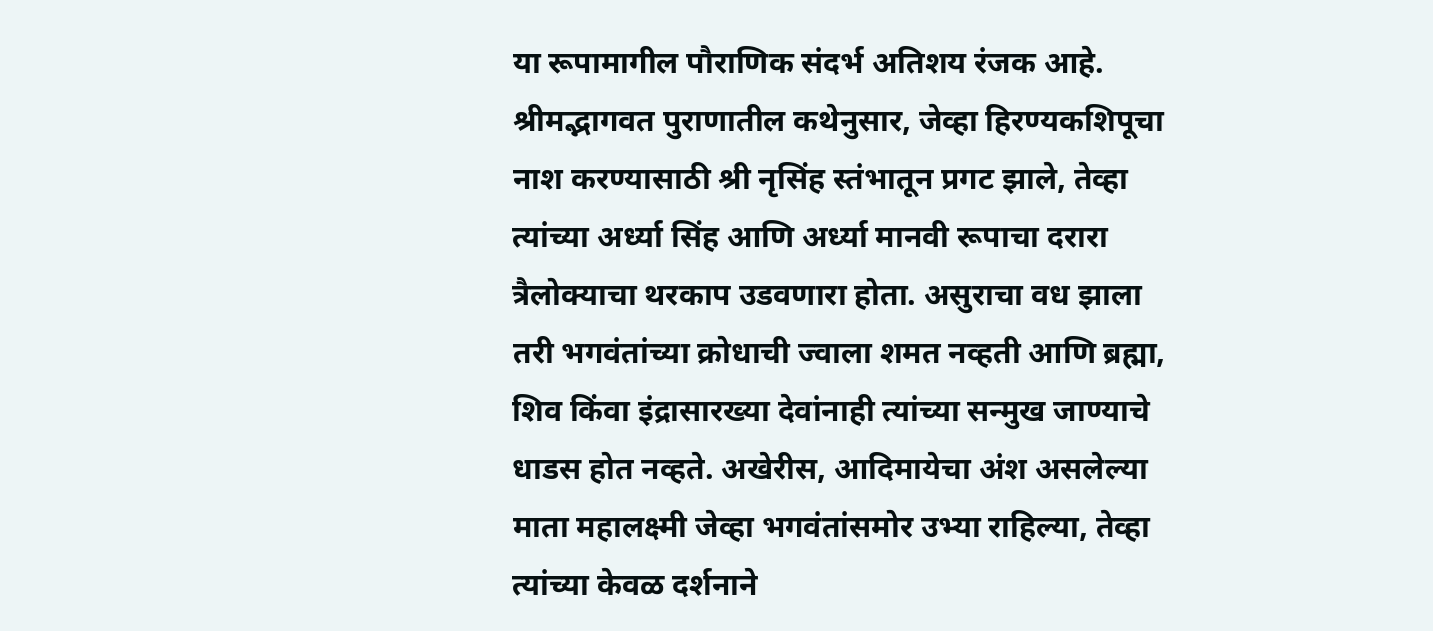या रूपामागील पौराणिक संदर्भ अतिशय रंजक आहे. श्रीमद्भागवत पुराणातील कथेनुसार, जेव्हा हिरण्यकशिपूचा नाश करण्यासाठी श्री नृसिंह स्तंभातून प्रगट झाले, तेव्हा त्यांच्या अर्ध्या सिंह आणि अर्ध्या मानवी रूपाचा दरारा त्रैलोक्याचा थरकाप उडवणारा होता. असुराचा वध झाला तरी भगवंतांच्या क्रोधाची ज्वाला शमत नव्हती आणि ब्रह्मा, शिव किंवा इंद्रासारख्या देवांनाही त्यांच्या सन्मुख जाण्याचे धाडस होत नव्हते. अखेरीस, आदिमायेचा अंश असलेल्या माता महालक्ष्मी जेव्हा भगवंतांसमोर उभ्या राहिल्या, तेव्हा त्यांच्या केवळ दर्शनाने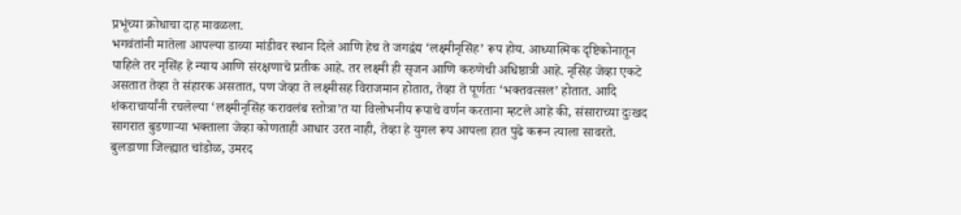प्रभूंच्या क्रोधाचा दाह मावळला.
भगवंतांनी मातेला आपल्या डाव्या मांडीवर स्थान दिले आणि हेच ते जगद्वंद्य ‘लक्ष्मीनृसिंह’ रूप होय. आध्यात्मिक दृष्टिकोनातून पाहिले तर नृसिंह हे न्याय आणि संरक्षणाचे प्रतीक आहे. तर लक्ष्मी ही सृजन आणि करुणेची अधिष्ठात्री आहे. नृसिंह जेव्हा एकटे असतात तेव्हा ते संहारक असतात, पण जेव्हा ते लक्ष्मीसह विराजमान होतात, तेव्हा ते पूर्णतः ‘भक्तवत्सल’ होतात. आदि शंकराचार्यांनी रचलेल्या ‘लक्ष्मीनृसिंह करावलंब स्तोत्रा’त या विलोभनीय रूपाचे वर्णन करताना म्हटले आहे की, संसाराच्या दुःखद सागरात बुडणाऱ्या भक्ताला जेव्हा कोणताही आधार उरत नाही, तेव्हा हे युगल रूप आपला हात पुढे करून त्याला सावरते.
बुलडाणा जिल्ह्यात चांडोळ, उमरद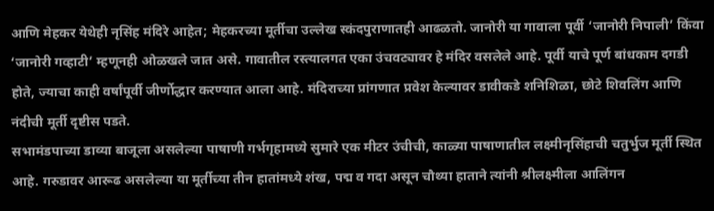आणि मेहकर येथेही नृसिंह मंदिरे आहेत; मेहकरच्या मूर्तीचा उल्लेख स्कंदपुराणातही आढळतो. जानोरी या गावाला पूर्वी ‘जानोरी निपाली’ किंवा ‘जानोरी गव्हाटी’ म्हणूनही ओळखले जात असे. गावातील रस्त्यालगत एका उंचवट्यावर हे मंदिर वसलेले आहे. पूर्वी याचे पूर्ण बांधकाम दगडी होते, ज्याचा काही वर्षांपूर्वी जीर्णोद्धार करण्यात आला आहे. मंदिराच्या प्रांगणात प्रवेश केल्यावर डावीकडे शनिशिळा, छोटे शिवलिंग आणि नंदीची मूर्ती दृष्टीस पडते.
सभामंडपाच्या डाव्या बाजूला असलेल्या पाषाणी गर्भगृहामध्ये सुमारे एक मीटर उंचीची, काळ्या पाषाणातील लक्ष्मीनृसिंहाची चतुर्भुज मूर्ती स्थित आहे. गरुडावर आरूढ असलेल्या या मूर्तीच्या तीन हातांमध्ये शंख, पद्म व गदा असून चौथ्या हाताने त्यांनी श्रीलक्ष्मीला आलिंगन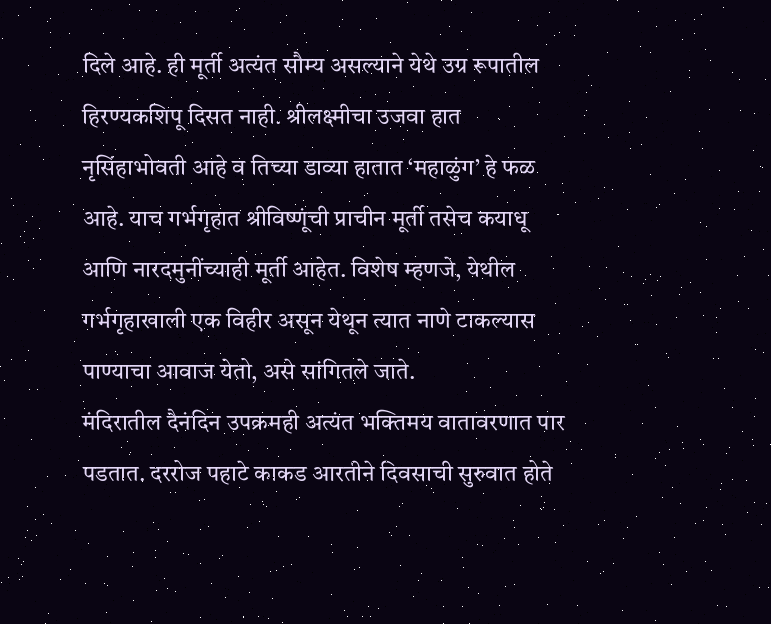दिले आहे. ही मूर्ती अत्यंत सौम्य असल्याने येथे उग्र रूपातील हिरण्यकशिपू दिसत नाही. श्रीलक्ष्मीचा उजवा हात नृसिंहाभोवती आहे व तिच्या डाव्या हातात ‘महाळुंग’ हे फळ आहे. याच गर्भगृहात श्रीविष्णूंची प्राचीन मूर्ती तसेच कयाधू आणि नारदमुनींच्याही मूर्ती आहेत. विशेष म्हणजे, येथील गर्भगृहाखाली एक विहीर असून येथून त्यात नाणे टाकल्यास पाण्याचा आवाज येतो, असे सांगितले जाते.
मंदिरातील दैनंदिन उपक्रमही अत्यंत भक्तिमय वातावरणात पार पडतात. दररोज पहाटे काकड आरतीने दिवसाची सुरुवात होते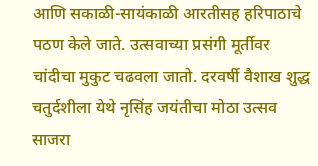आणि सकाळी-सायंकाळी आरतीसह हरिपाठाचे पठण केले जाते. उत्सवाच्या प्रसंगी मूर्तीवर चांदीचा मुकुट चढवला जातो. दरवर्षी वैशाख शुद्ध चतुर्दशीला येथे नृसिंह जयंतीचा मोठा उत्सव साजरा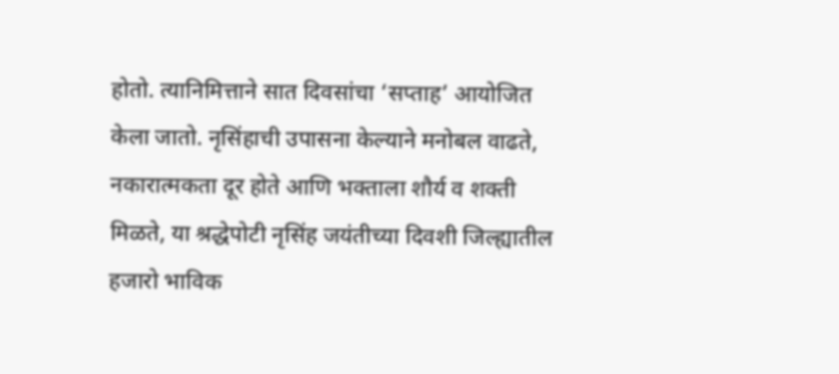होतो. त्यानिमित्ताने सात दिवसांचा ‘सप्ताह’ आयोजित केला जातो. नृसिंहाची उपासना केल्याने मनोबल वाढते, नकारात्मकता दूर होते आणि भक्ताला शौर्य व शक्ती मिळते, या श्रद्धेपोटी नृसिंह जयंतीच्या दिवशी जिल्ह्यातील हजारो भाविक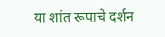या शांत रूपाचे दर्शन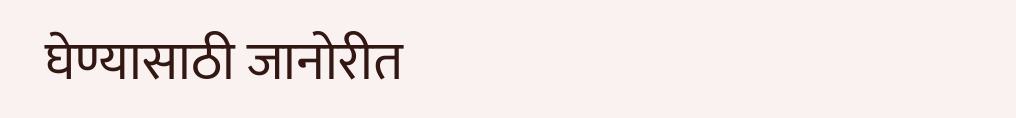घेण्यासाठी जानोरीत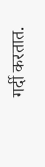गर्दी करतात.